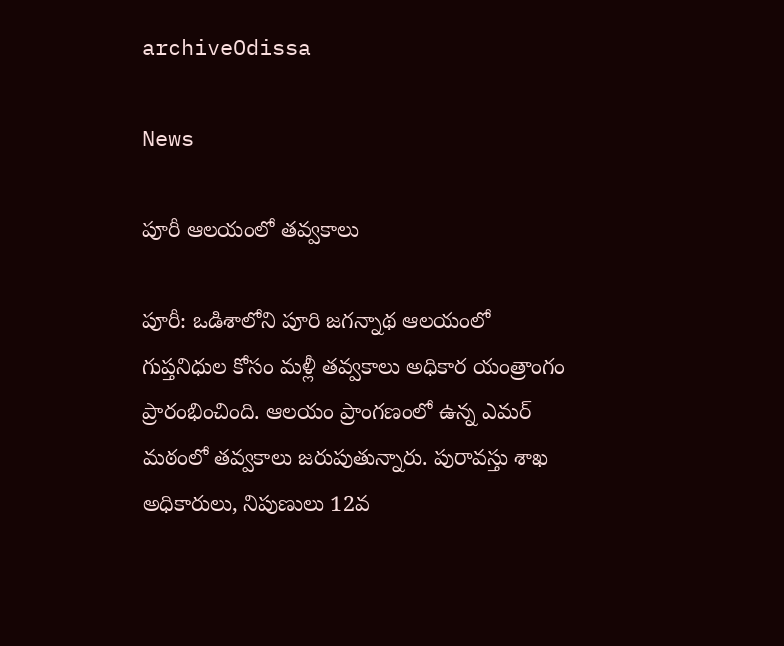archiveOdissa

News

పూరీ ఆలయంలో తవ్వకాలు

పూరీ: ఒడిశాలోని పూరి జగన్నాథ ఆలయంలో గుప్తనిధుల కోసం మళ్లీ తవ్వకాలు అధికార యంత్రాంగం ప్రారంభించింది. ఆలయం ప్రాంగణంలో ఉన్న ఎమర్‌ మఠంలో తవ్వకాలు జరుపుతున్నారు. పురావస్తు శాఖ అధికారులు, నిపుణులు 12వ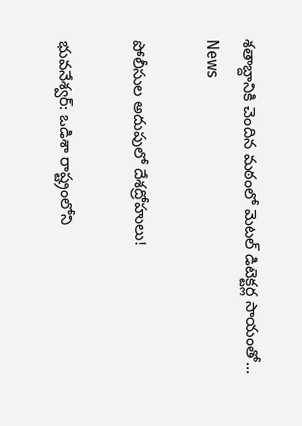శతాబ్దానికి చెందిన మఠంలో మెటల్‌ డిటెక్టర్ల సాయంతో...
News

పోలీసుల అదుపులో దేశద్రోహులు!

భువనేశ్వర్‌: ఒడిశా రాష్ట్రంలోని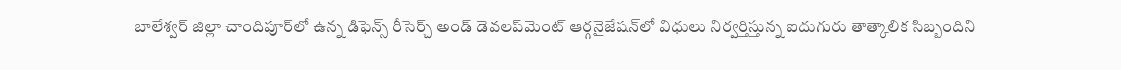బాలేశ్వర్‌ జిల్లా చాందిపూర్‌లో ఉన్న డిఫెన్స్‌ రీసెర్చ్‌ అండ్‌ డెవలప్‌మెంట్‌ ఆర్గనైజేషన్‌లో విధులు నిర్వర్తిస్తున్న ఐదుగురు తాత్కాలిక సిబ్బందిని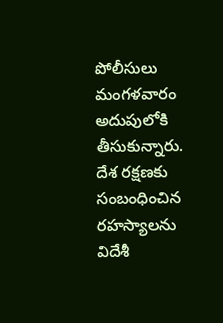పోలీసులు మంగళవారం అదుపులోకి తీసుకున్నారు. దేశ రక్షణకు సంబంధించిన రహస్యాలను విదేశీ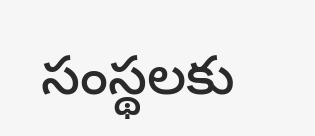సంస్థలకు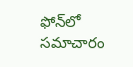ఫోన్‌లో సమాచారం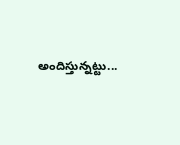అందిస్తున్నట్టు...